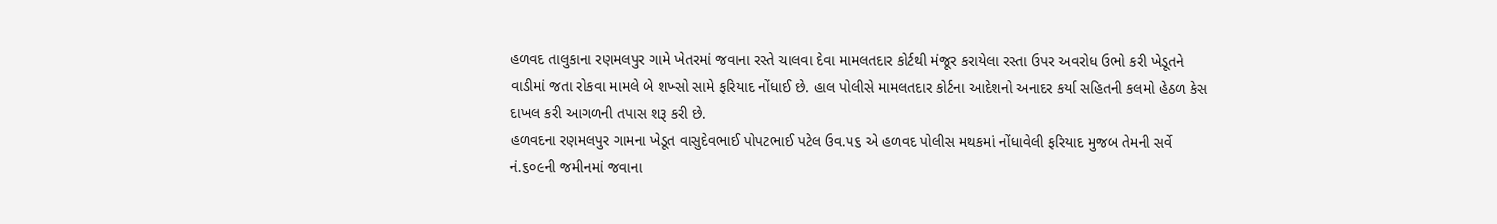હળવદ તાલુકાના રણમલપુર ગામે ખેતરમાં જવાના રસ્તે ચાલવા દેવા મામલતદાર કોર્ટથી મંજૂર કરાયેલા રસ્તા ઉપર અવરોધ ઉભો કરી ખેડૂતને વાડીમાં જતા રોકવા મામલે બે શખ્સો સામે ફરિયાદ નોંધાઈ છે. હાલ પોલીસે મામલતદાર કોર્ટના આદેશનો અનાદર કર્યા સહિતની કલમો હેઠળ કેસ દાખલ કરી આગળની તપાસ શરૂ કરી છે.
હળવદના રણમલપુર ગામના ખેડૂત વાસુદેવભાઈ પોપટભાઈ પટેલ ઉવ.૫૬ એ હળવદ પોલીસ મથકમાં નોંધાવેલી ફરિયાદ મુજબ તેમની સર્વે નં.૬૦૯ની જમીનમાં જવાના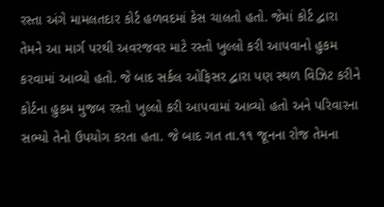રસ્તા અંગે મામલતદાર કોર્ટ હળવદમાં કેસ ચાલતો હતો. જેમાં કોર્ટ દ્વારા તેમને આ માર્ગ પરથી અવરજવર માટે રસ્તો ખુલ્લો કરી આપવાનો હુકમ કરવામાં આવ્યો હતો. જે બાદ સર્કલ ઓફિસર દ્વારા પણ સ્થળ વિઝિટ કરીને કોર્ટના હુકમ મુજબ રસ્તો ખુલ્લો કરી આપવામાં આવ્યો હતો અને પરિવારના સભ્યો તેનો ઉપયોગ કરતા હતા. જે બાદ ગત તા.૧૧ જૂનના રોજ તેમના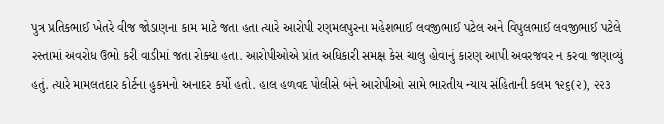પુત્ર પ્રતિકભાઈ ખેતરે વીજ જોડાણના કામ માટે જતા હતા ત્યારે આરોપી રણમલપુરના મહેશભાઈ લવજીભાઈ પટેલ અને વિપુલભાઈ લવજીભાઈ પટેલે રસ્તામાં અવરોધ ઉભો કરી વાડીમાં જતા રોક્યા હતા. આરોપીઓએ પ્રાંત અધિકારી સમક્ષ કેસ ચાલુ હોવાનું કારણ આપી અવરજવર ન કરવા જણાવ્યું હતું. ત્યારે મામલતદાર કોર્ટના હુકમનો અનાદર કર્યો હતો. હાલ હળવદ પોલીસે બંને આરોપીઓ સામે ભારતીય ન્યાય સંહિતાની કલમ ૧૨૬(૨), ૨૨૩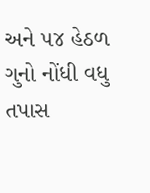અને ૫૪ હેઠળ ગુનો નોંધી વધુ તપાસ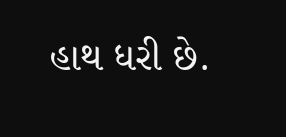હાથ ધરી છે.